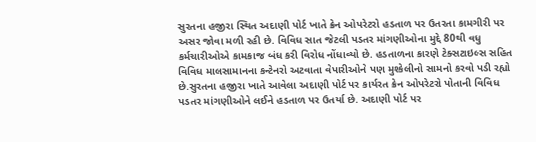સુરતના હજીરા સ્થિત અદાણી પોર્ટ ખાતે ક્રેન ઓપરેટરો હડતાળ પર ઉતરતા કામગીરી પર અસર જોવા મળી રહી છે. વિવિધ સાત જેટલી પડતર માંગણીઓના મુદ્દે 80થી વધુ કર્મચારીઓએ કામકાજ બંધ કરી વિરોધ નોંધાવ્યો છે. હડતાળના કારણે ટેક્સટાઇલ્સ સહિત વિવિધ માલસામાનના કન્ટેનરો અટવાતા વેપારીઓને પણ મુશ્કેલીનો સામનો કરવો પડી રહ્યો છે.સુરતના હજીરા ખાતે આવેલા અદાણી પોર્ટ પર કાર્યરત ક્રેન ઓપરેટરો પોતાની વિવિધ પડતર માંગણીઓને લઈને હડતાળ પર ઉતર્યા છે. અદાણી પોર્ટ પર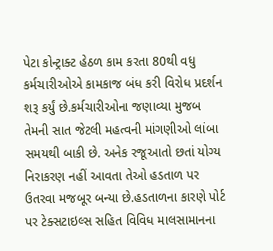પેટા કોન્ટ્રાક્ટ હેઠળ કામ કરતા 80થી વધુ કર્મચારીઓએ કામકાજ બંધ કરી વિરોધ પ્રદર્શન શરૂ કર્યું છે.કર્મચારીઓના જણાવ્યા મુજબ તેમની સાત જેટલી મહત્વની માંગણીઓ લાંબા સમયથી બાકી છે. અનેક રજૂઆતો છતાં યોગ્ય નિરાકરણ નહીં આવતા તેઓ હડતાળ પર ઉતરવા મજબૂર બન્યા છે.હડતાળના કારણે પોર્ટ પર ટેક્સટાઇલ્સ સહિત વિવિધ માલસામાનના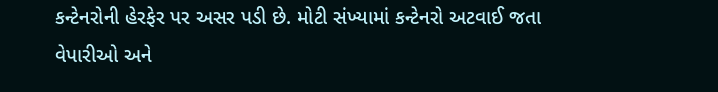કન્ટેનરોની હેરફેર પર અસર પડી છે. મોટી સંખ્યામાં કન્ટેનરો અટવાઈ જતા વેપારીઓ અને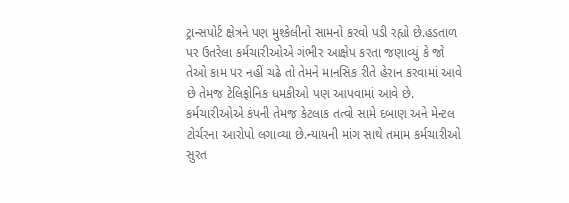ટ્રાન્સપોર્ટ ક્ષેત્રને પણ મુશ્કેલીનો સામનો કરવો પડી રહ્યો છે.હડતાળ પર ઉતરેલા કર્મચારીઓએ ગંભીર આક્ષેપ કરતા જણાવ્યું કે જો તેઓ કામ પર નહીં ચઢે તો તેમને માનસિક રીતે હેરાન કરવામાં આવે છે તેમજ ટેલિફોનિક ધમકીઓ પણ આપવામાં આવે છે. કર્મચારીઓએ કંપની તેમજ કેટલાક તત્વો સામે દબાણ અને મેન્ટલ ટોર્ચરના આરોપો લગાવ્યા છે.ન્યાયની માંગ સાથે તમામ કર્મચારીઓ સુરત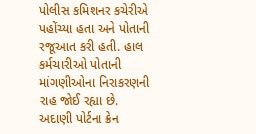પોલીસ કમિશનર કચેરીએ પહોંચ્યા હતા અને પોતાની રજૂઆત કરી હતી. હાલ કર્મચારીઓ પોતાની માંગણીઓના નિરાકરણની રાહ જોઈ રહ્યા છે.
અદાણી પોર્ટના ક્રેન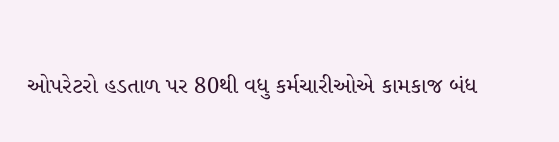ઓપરેટરો હડતાળ પર 80થી વધુ કર્મચારીઓએ કામકાજ બંધ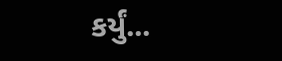કર્યું...